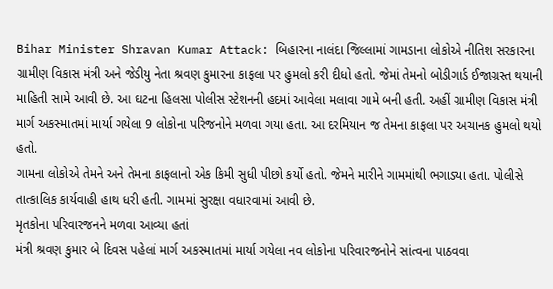Bihar Minister Shravan Kumar Attack: બિહારના નાલંદા જિલ્લામાં ગામડાના લોકોએ નીતિશ સરકારના ગ્રામીણ વિકાસ મંત્રી અને જેડીયુ નેતા શ્રવણ કુમારના કાફલા પર હુમલો કરી દીધો હતો. જેમાં તેમનો બોડીગાર્ડ ઈજાગ્રસ્ત થયાની માહિતી સામે આવી છે. આ ઘટના હિલસા પોલીસ સ્ટેશનની હદમાં આવેલા મલાવા ગામે બની હતી. અહીં ગ્રામીણ વિકાસ મંત્રી માર્ગ અકસ્માતમાં માર્યા ગયેલા 9 લોકોના પરિજનોને મળવા ગયા હતા. આ દરમિયાન જ તેમના કાફલા પર અચાનક હુમલો થયો હતો.
ગામના લોકોએ તેમને અને તેમના કાફલાનો એક કિમી સુધી પીછો કર્યો હતો. જેમને મારીને ગામમાંથી ભગાડ્યા હતા. પોલીસે તાત્કાલિક કાર્યવાહી હાથ ધરી હતી. ગામમાં સુરક્ષા વધારવામાં આવી છે.
મૃતકોના પરિવારજનને મળવા આવ્યા હતાં
મંત્રી શ્રવણ કુમાર બે દિવસ પહેલાં માર્ગ અકસ્માતમાં માર્યા ગયેલા નવ લોકોના પરિવારજનોને સાંત્વના પાઠવવા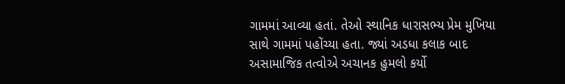ગામમાં આવ્યા હતાં. તેઓ સ્થાનિક ધારાસભ્ય પ્રેમ મુખિયા સાથે ગામમાં પહોંચ્યા હતા. જ્યાં અડધા કલાક બાદ અસામાજિક તત્વોએ અચાનક હુમલો કર્યો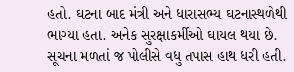હતો. ઘટના બાદ મંત્રી અને ધારાસભ્ય ઘટનાસ્થળેથી ભાગ્યા હતા. અનેક સુરક્ષાકર્મીઓ ઘાયલ થયા છે. સૂચના મળતાં જ પોલીસે વધુ તપાસ હાથ ધરી હતી.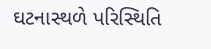ઘટનાસ્થળે પરિસ્થિતિ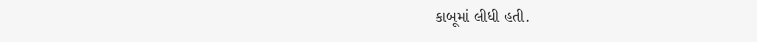કાબૂમાં લીધી હતી.